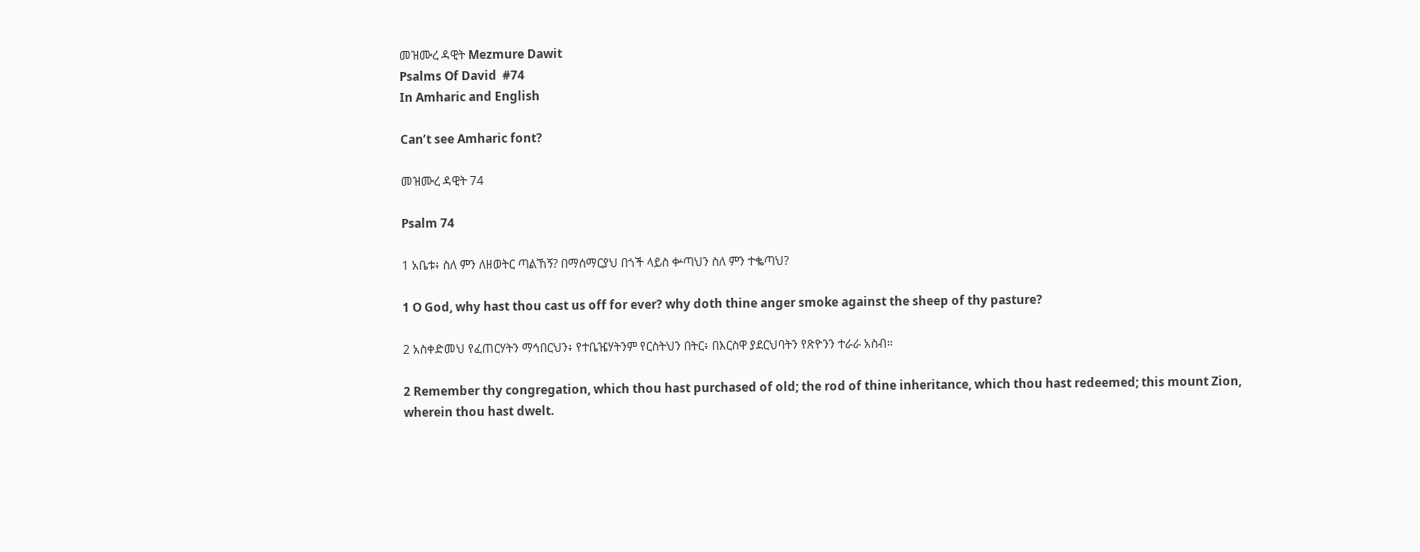መዝሙረ ዳዊት Mezmure Dawit
Psalms Of David  #74
In Amharic and English

Can’t see Amharic font?

መዝሙረ ዳዊት 74

Psalm 74

1 አቤቱ፥ ስለ ምን ለዘወትር ጣልኸኝ? በማሰማርያህ በጎች ላይስ ቍጣህን ስለ ምን ተቈጣህ?

1 O God, why hast thou cast us off for ever? why doth thine anger smoke against the sheep of thy pasture?

2 አስቀድመህ የፈጠርሃትን ማኅበርህን፥ የተቤዤሃትንም የርስትህን በትር፥ በእርስዋ ያደርህባትን የጽዮንን ተራራ አስብ።

2 Remember thy congregation, which thou hast purchased of old; the rod of thine inheritance, which thou hast redeemed; this mount Zion, wherein thou hast dwelt.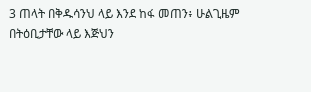3 ጠላት በቅዱሳንህ ላይ እንደ ከፋ መጠን፥ ሁልጊዜም በትዕቢታቸው ላይ እጅህን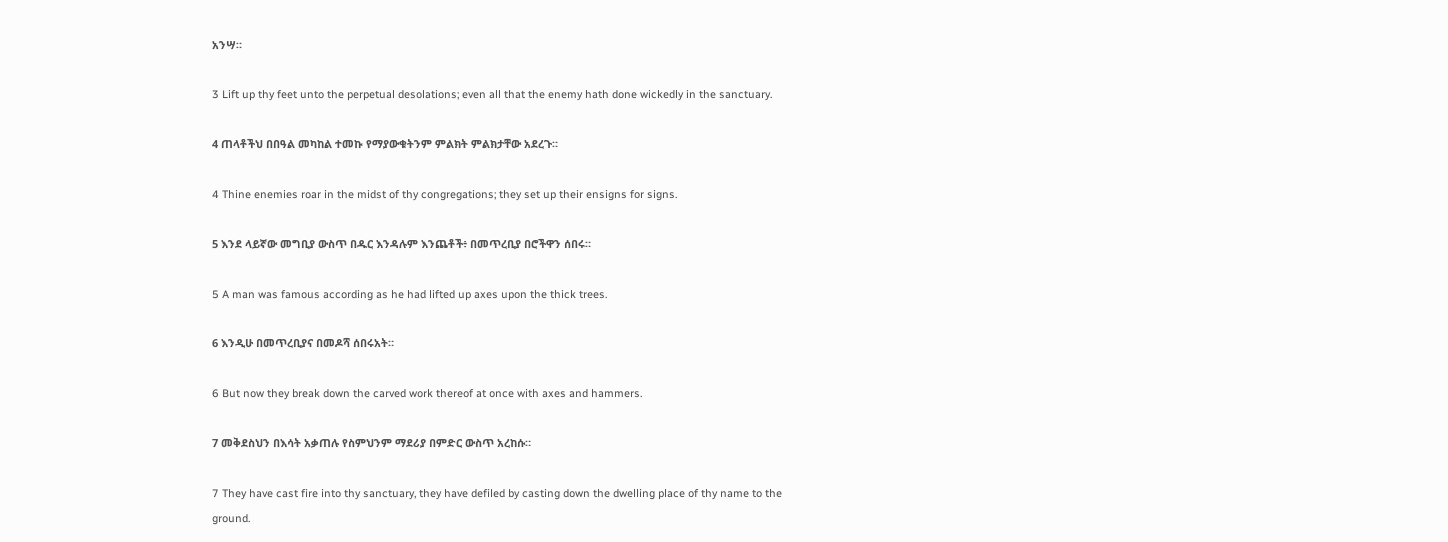አንሣ።

3 Lift up thy feet unto the perpetual desolations; even all that the enemy hath done wickedly in the sanctuary.

4 ጠላቶችህ በበዓል መካከል ተመኩ የማያውቁትንም ምልክት ምልክታቸው አደረጉ።

4 Thine enemies roar in the midst of thy congregations; they set up their ensigns for signs.

5 እንደ ላይኛው መግቢያ ውስጥ በዱር እንዳሉም እንጨቶች፥ በመጥረቢያ በሮችዋን ሰበሩ።

5 A man was famous according as he had lifted up axes upon the thick trees.

6 እንዲሁ በመጥረቢያና በመዶሻ ሰበሩአት።

6 But now they break down the carved work thereof at once with axes and hammers.

7 መቅደስህን በእሳት አቃጠሉ የስምህንም ማደሪያ በምድር ውስጥ አረከሱ።

7 They have cast fire into thy sanctuary, they have defiled by casting down the dwelling place of thy name to the ground.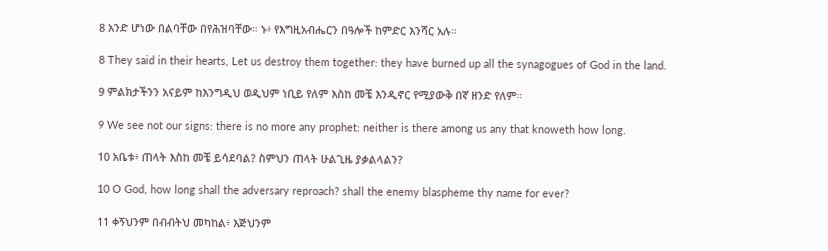8 አንድ ሆነው በልባቸው በየሕዝባቸው። ኑ፥ የእግዚአብሔርን በዓሎች ከምድር እንሻር አሉ።

8 They said in their hearts, Let us destroy them together: they have burned up all the synagogues of God in the land.

9 ምልክታችንን አናይም ከእንግዲህ ወዲህም ነቢይ የለም እስከ መቼ እንዲኖር የሚያውቅ በኛ ዘንድ የለም።

9 We see not our signs: there is no more any prophet: neither is there among us any that knoweth how long.

10 አቤቱ፥ ጠላት እስከ መቼ ይሳደባል? ስምህን ጠላት ሁልጊዜ ያቃልላልን?

10 O God, how long shall the adversary reproach? shall the enemy blaspheme thy name for ever?

11 ቀኝህንም በብብትህ መካከል፥ እጅህንም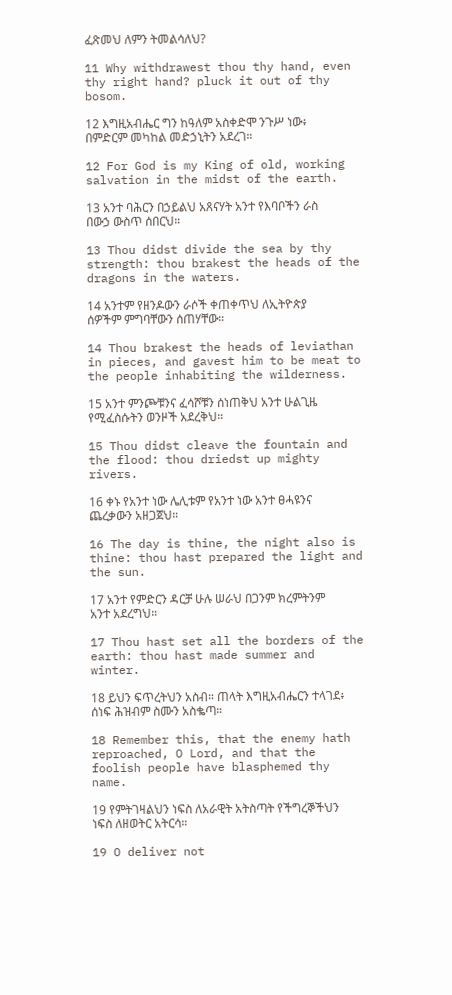ፈጽመህ ለምን ትመልሳለህ?

11 Why withdrawest thou thy hand, even thy right hand? pluck it out of thy bosom.

12 እግዚአብሔር ግን ከዓለም አስቀድሞ ንጉሥ ነው፥ በምድርም መካከል መድኃኒትን አደረገ።

12 For God is my King of old, working salvation in the midst of the earth.

13 አንተ ባሕርን በኃይልህ አጸናሃት አንተ የእባቦችን ራስ በውኃ ውስጥ ሰበርህ።

13 Thou didst divide the sea by thy strength: thou brakest the heads of the dragons in the waters.

14 አንተም የዘንዶውን ራሶች ቀጠቀጥህ ለኢትዮጵያ ሰዎችም ምግባቸውን ሰጠሃቸው።

14 Thou brakest the heads of leviathan in pieces, and gavest him to be meat to the people inhabiting the wilderness.

15 አንተ ምንጮቹንና ፈሳሾቹን ሰነጠቅህ አንተ ሁልጊዜ የሚፈስሱትን ወንዞች አደረቅህ።

15 Thou didst cleave the fountain and the flood: thou driedst up mighty rivers.

16 ቀኑ የአንተ ነው ሌሊቱም የአንተ ነው አንተ ፀሓዩንና ጨረቃውን አዘጋጀህ።

16 The day is thine, the night also is thine: thou hast prepared the light and the sun.

17 አንተ የምድርን ዳርቻ ሁሉ ሠራህ በጋንም ክረምትንም አንተ አደረግህ።

17 Thou hast set all the borders of the earth: thou hast made summer and winter.

18 ይህን ፍጥረትህን አስብ። ጠላት እግዚአብሔርን ተላገደ፥ ሰነፍ ሕዝብም ስሙን አስቈጣ።

18 Remember this, that the enemy hath reproached, O Lord, and that the foolish people have blasphemed thy name.

19 የምትገዛልህን ነፍስ ለአራዊት አትስጣት የችግረኞችህን ነፍስ ለዘወትር አትርሳ።

19 O deliver not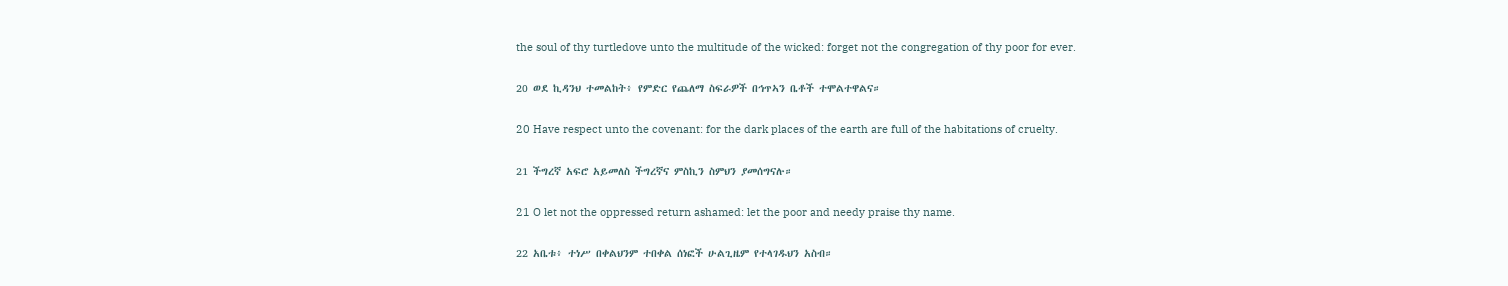the soul of thy turtledove unto the multitude of the wicked: forget not the congregation of thy poor for ever.

20 ወደ ኪዳንህ ተመልከት፥ የምድር የጨለማ ስፍራዎች በኅጥኣን ቤቶች ተሞልተዋልና።

20 Have respect unto the covenant: for the dark places of the earth are full of the habitations of cruelty.

21 ችግረኛ አፍሮ አይመለስ ችግረኛና ምስኪን ስምህን ያመሰግናሉ።

21 O let not the oppressed return ashamed: let the poor and needy praise thy name.

22 አቤቱ፥ ተነሥ በቀልህንም ተበቀል ሰነፎች ሁልጊዜም የተላገዱህን አስብ።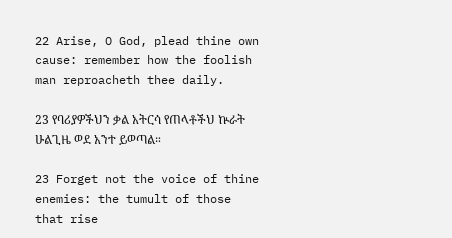22 Arise, O God, plead thine own cause: remember how the foolish man reproacheth thee daily.

23 የባሪያዎችህን ቃል አትርሳ የጠላቶችህ ኵራት ሁልጊዜ ወደ አንተ ይወጣል።

23 Forget not the voice of thine enemies: the tumult of those that rise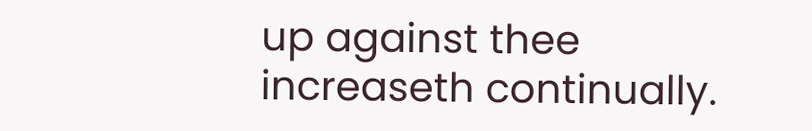up against thee increaseth continually.